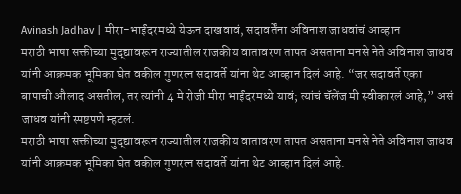Avinash Jadhav | मीरा-भाईंदरमध्ये येऊन दाखवावं, सदावर्तेंना अविनाश जाधवांचं आव्हान
मराठी भाषा सक्तीच्या मुद्द्यावरून राज्यातील राजकीय वातावरण तापत असताना मनसे नेते अविनाश जाधव यांनी आक्रमक भूमिका घेत वकील गुणरत्न सदावर्ते यांना थेट आव्हान दिलं आहे. “जर सदावर्ते एका बापाची औलाद असतील, तर त्यांनी 4 मे रोजी मीरा भाईंदरमध्ये यावं; त्यांचं चॅलेंज मी स्वीकारलं आहे,” असं जाधव यांनी स्पष्टपणे म्हटलं.
मराठी भाषा सक्तीच्या मुद्द्यावरून राज्यातील राजकीय वातावरण तापत असताना मनसे नेते अविनाश जाधव यांनी आक्रमक भूमिका घेत वकील गुणरत्न सदावर्ते यांना थेट आव्हान दिलं आहे.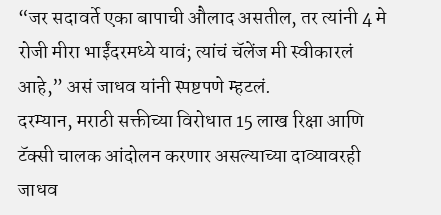“जर सदावर्ते एका बापाची औलाद असतील, तर त्यांनी 4 मे रोजी मीरा भाईंदरमध्ये यावं; त्यांचं चॅलेंज मी स्वीकारलं आहे,” असं जाधव यांनी स्पष्टपणे म्हटलं.
दरम्यान, मराठी सक्तीच्या विरोधात 15 लाख रिक्षा आणि टॅक्सी चालक आंदोलन करणार असल्याच्या दाव्यावरही जाधव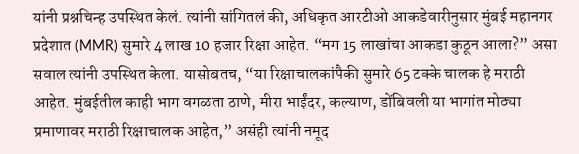यांनी प्रश्नचिन्ह उपस्थित केलं. त्यांनी सांगितलं की, अधिकृत आरटीओ आकडेवारीनुसार मुंबई महानगर प्रदेशात (MMR) सुमारे 4 लाख 10 हजार रिक्षा आहेत. “मग 15 लाखांचा आकडा कुठून आला?” असा सवाल त्यांनी उपस्थित केला. यासोबतच, “या रिक्षाचालकांपैकी सुमारे 65 टक्के चालक हे मराठी आहेत. मुंबईतील काही भाग वगळता ठाणे, मीरा भाईंदर, कल्याण, डोंबिवली या भागांत मोठ्या प्रमाणावर मराठी रिक्षाचालक आहेत,” असंही त्यांनी नमूद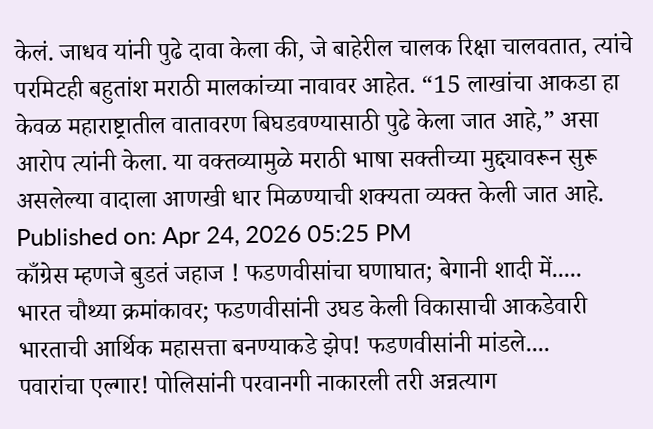केलं. जाधव यांनी पुढे दावा केला की, जे बाहेरील चालक रिक्षा चालवतात, त्यांचे परमिटही बहुतांश मराठी मालकांच्या नावावर आहेत. “15 लाखांचा आकडा हा केवळ महाराष्ट्रातील वातावरण बिघडवण्यासाठी पुढे केला जात आहे,” असा आरोप त्यांनी केला. या वक्तव्यामुळे मराठी भाषा सक्तीच्या मुद्द्यावरून सुरू असलेल्या वादाला आणखी धार मिळण्याची शक्यता व्यक्त केली जात आहे.
Published on: Apr 24, 2026 05:25 PM
काँग्रेस म्हणजे बुडतं जहाज ! फडणवीसांचा घणाघात; बेगानी शादी में.....
भारत चौथ्या क्रमांकावर; फडणवीसांनी उघड केली विकासाची आकडेवारी
भारताची आर्थिक महासत्ता बनण्याकडे झेप! फडणवीसांनी मांडले....
पवारांचा एल्गार! पोलिसांनी परवानगी नाकारली तरी अन्नत्याग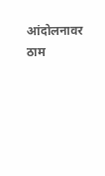आंदोलनावर ठाम